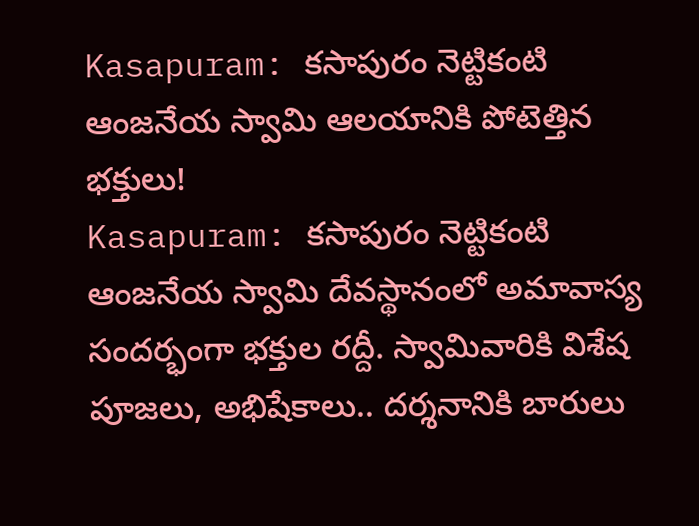Kasapuram: కసాపురం నెట్టికంటి ఆంజనేయ స్వామి ఆలయానికి పోటెత్తిన భక్తులు!
Kasapuram: కసాపురం నెట్టికంటి ఆంజనేయ స్వామి దేవస్థానంలో అమావాస్య సందర్భంగా భక్తుల రద్దీ. స్వామివారికి విశేష పూజలు, అభిషేకాలు.. దర్శనానికి బారులు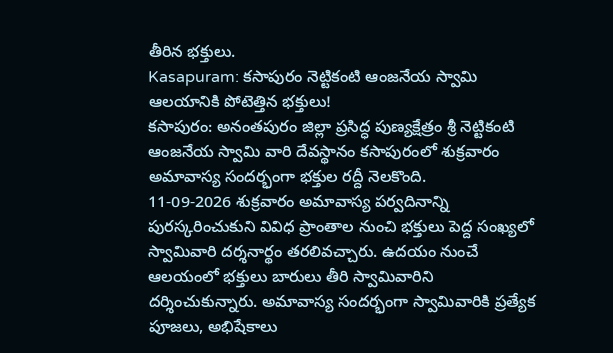తీరిన భక్తులు.
Kasapuram: కసాపురం నెట్టికంటి ఆంజనేయ స్వామి ఆలయానికి పోటెత్తిన భక్తులు!
కసాపురం: అనంతపురం జిల్లా ప్రసిద్ధ పుణ్యక్షేత్రం శ్రీ నెట్టికంటి ఆంజనేయ స్వామి వారి దేవస్థానం కసాపురంలో శుక్రవారం అమావాస్య సందర్భంగా భక్తుల రద్దీ నెలకొంది.
11-09-2026 శుక్రవారం అమావాస్య పర్వదినాన్ని పురస్కరించుకుని వివిధ ప్రాంతాల నుంచి భక్తులు పెద్ద సంఖ్యలో స్వామివారి దర్శనార్థం తరలివచ్చారు. ఉదయం నుంచే ఆలయంలో భక్తులు బారులు తీరి స్వామివారిని దర్శించుకున్నారు. అమావాస్య సందర్భంగా స్వామివారికి ప్రత్యేక పూజలు, అభిషేకాలు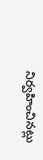నిర్వహించినట్లు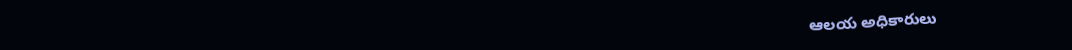ఆలయ అధికారులు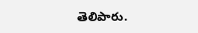తెలిపారు.